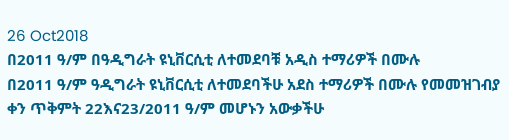26 Oct2018
በ2011 ዓ/ም በዓዲግራት ዩኒቨርሲቲ ለተመደባቹ አዲስ ተማሪዎች በሙሉ
በ2011 ዓ/ም ዓዲግራት ዩኒቨርሲቲ ለተመደባችሁ አደስ ተማሪዎች በሙሉ የመመዝገብያ ቀን ጥቅምት 22እና23/2011 ዓ/ም መሆኑን አውቃችሁ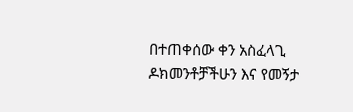በተጠቀሰው ቀን አስፈላጊ ዶክመንቶቻችሁን እና የመኝታ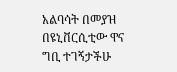አልባሳት በመያዝ በዩኒቨርሲቲው ዋና ግቢ ተገኝታችሁ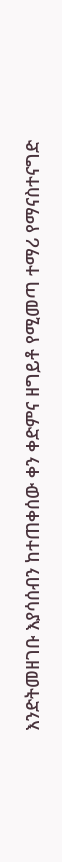እንድትመዘገቡ እያሳሰብን ከተጠቀሰው ቀን ቀድምና ዘግይቶ የሚመጣ ተማሪ የማናስተናግድ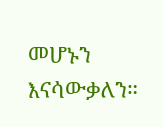መሆኑን እናሳውቃለን።